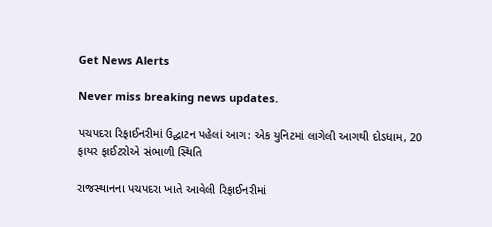Get News Alerts

Never miss breaking news updates.

પચપદરા રિફાઈનરીમાં ઉદ્ઘાટન પહેલાં આગ: એક યુનિટમાં લાગેલી આગથી દોડધામ, 20 ફાયર ફાઈટરોએ સંભાળી સ્થિતિ

રાજસ્થાનના પચપદરા ખાતે આવેલી રિફાઈનરીમાં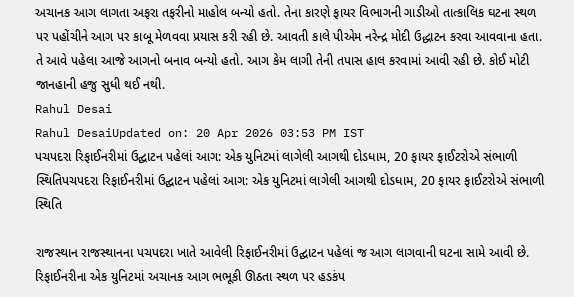અચાનક આગ લાગતા અફરા તફરીનો માહોલ બન્યો હતો. તેના કારણે ફાયર વિભાગની ગાડીઓ તાત્કાલિક ઘટના સ્થળ પર પહોંચીને આગ પર કાબૂ મેળવવા પ્રયાસ કરી રહી છે. આવતી કાલે પીએમ નરેન્દ્ર મોદી ઉદ્ધાટન કરવા આવવાના હતા. તે આવે પહેલા આજે આગનો બનાવ બન્યો હતો. આગ કેમ લાગી તેની તપાસ હાલ કરવામાં આવી રહી છે. કોઈ મોટી જાનહાની હજુ સુધી થઈ નથી.
Rahul Desai
Rahul DesaiUpdated on: 20 Apr 2026 03:53 PM IST
પચપદરા રિફાઈનરીમાં ઉદ્ઘાટન પહેલાં આગ: એક યુનિટમાં લાગેલી આગથી દોડધામ, 20 ફાયર ફાઈટરોએ સંભાળી સ્થિતિપચપદરા રિફાઈનરીમાં ઉદ્ઘાટન પહેલાં આગ: એક યુનિટમાં લાગેલી આગથી દોડધામ, 20 ફાયર ફાઈટરોએ સંભાળી સ્થિતિ

રાજસ્થાન રાજસ્થાનના પચપદરા ખાતે આવેલી રિફાઈનરીમાં ઉદ્ઘાટન પહેલાં જ આગ લાગવાની ઘટના સામે આવી છે. રિફાઈનરીના એક યુનિટમાં અચાનક આગ ભભૂકી ઊઠતા સ્થળ પર હડકંપ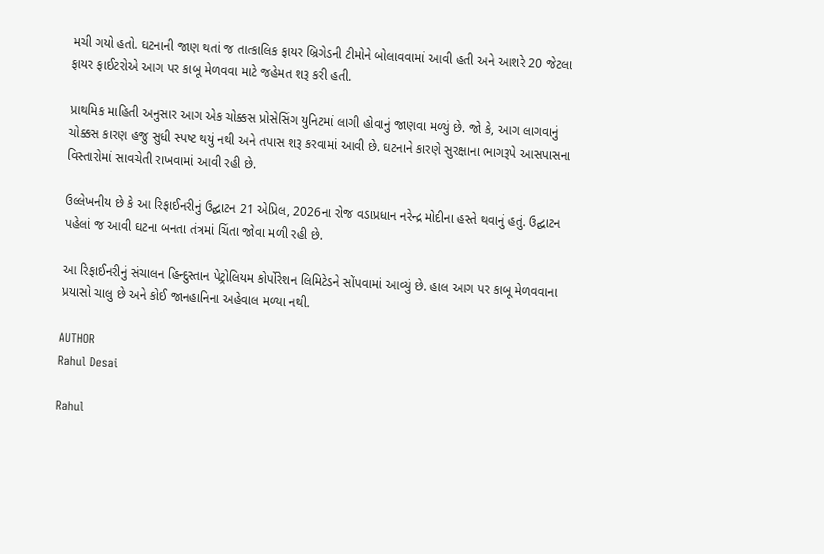મચી ગયો હતો. ઘટનાની જાણ થતાં જ તાત્કાલિક ફાયર બ્રિગેડની ટીમોને બોલાવવામાં આવી હતી અને આશરે 20 જેટલા ફાયર ફાઈટરોએ આગ પર કાબૂ મેળવવા માટે જહેમત શરૂ કરી હતી.

પ્રાથમિક માહિતી અનુસાર આગ એક ચોક્કસ પ્રોસેસિંગ યુનિટમાં લાગી હોવાનું જાણવા મળ્યું છે. જો કે, આગ લાગવાનું ચોક્કસ કારણ હજુ સુધી સ્પષ્ટ થયું નથી અને તપાસ શરૂ કરવામાં આવી છે. ઘટનાને કારણે સુરક્ષાના ભાગરૂપે આસપાસના વિસ્તારોમાં સાવચેતી રાખવામાં આવી રહી છે.

ઉલ્લેખનીય છે કે આ રિફાઈનરીનું ઉદ્ઘાટન 21 એપ્રિલ, 2026ના રોજ વડાપ્રધાન નરેન્દ્ર મોદીના હસ્તે થવાનું હતું. ઉદ્ઘાટન પહેલાં જ આવી ઘટના બનતા તંત્રમાં ચિંતા જોવા મળી રહી છે.

આ રિફાઈનરીનું સંચાલન હિન્દુસ્તાન પેટ્રોલિયમ કોર્પોરેશન લિમિટેડને સોંપવામાં આવ્યું છે. હાલ આગ પર કાબૂ મેળવવાના પ્રયાસો ચાલુ છે અને કોઈ જાનહાનિના અહેવાલ મળ્યા નથી.

AUTHOR
Rahul Desai

Rahul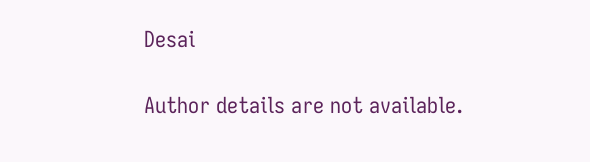Desai

Author details are not available.